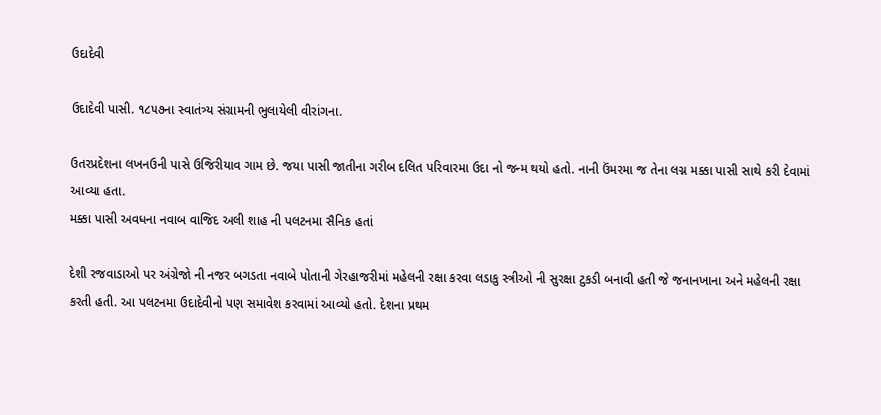ઉદાદેવી

ઉદાદેવી પાસી. ૧૮૫૭ના સ્વાતંત્ર્ય સંગ્રામની ભુલાયેલી વીરાંગના.

ઉતરપ્રદેશના લખનઉની પાસે ઉજિરીયાવ ગામ છે. જયા પાસી જાતીના ગરીબ દલિત પરિવારમા ઉદા નો જન્મ થયો હતો. નાની ઉંમરમા જ તેના લગ્ન મક્કા પાસી સાથે કરી દેવામાં આવ્યા હતા.
મક્કા પાસી અવધના નવાબ વાજિદ અલી શાહ ની પલટનમા સૈનિક હતાં

દેશી રજવાડાઓ પર અંગ્રેજો ની નજર બગડતા નવાબે પોતાની ગેરહાજરીમાં મહેલની રક્ષા કરવા લડાકુ સ્ત્રીઓ ની સુરક્ષા ટુકડી બનાવી હતી જે જનાનખાના અને મહેલની રક્ષા કરતી હતી. આ પલટનમા ઉદાદેવીનો પણ સમાવેશ કરવામાં આવ્યો હતો. દેશના પ્રથમ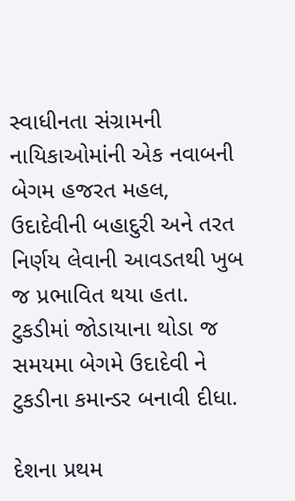સ્વાધીનતા સંગ્રામની નાયિકાઓમાંની એક નવાબની બેગમ હજરત મહલ, ઉદાદેવીની બહાદુરી અને તરત નિર્ણય લેવાની આવડતથી ખુબ જ પ્રભાવિત થયા હતા. ટુકડીમાં જોડાયાના થોડા જ સમયમા બેગમે ઉદાદેવી ને ટુકડીના કમાન્ડર બનાવી દીધા.

દેશના પ્રથમ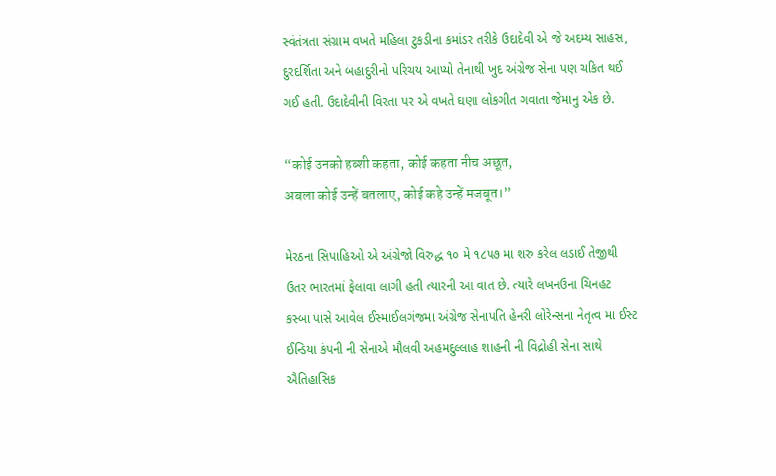સ્વંતંત્રતા સંગ્રામ વખતે મહિલા ટુકડીના કમાંડર તરીકે ઉદાદેવી એ જે અદમ્ય સાહસ, દુરદર્શિતા અને બહાદુરીનો પરિચય આપ્યો તેનાથી ખુદ અંગ્રેજ સેના પણ ચકિત થઈ ગઈ હતી. ઉદાદેવીની વિરતા પર એ વખતે ઘણા લોકગીત ગવાતા જેમાનુ એક છે.

“कोई उनको हब्शी कहता, कोई कहता नीच अछूत,
अबला कोई उन्हें बतलाए, कोई कहे उन्हें मजबूत।”

મેરઠના સિપાહિઓ એ અંગ્રેજો વિરુદ્ધ ૧૦ મે ૧૮૫૭ મા શરુ કરેલ લડાઈ તેજીથી ઉતર ભારતમાં ફેલાવા લાગી હતી ત્યારની આ વાત છે. ત્યારે લખનઉના ચિનહટ કસ્બા પાસે આવેલ ઈસ્માઈલગંજમા અંગ્રેજ સેનાપતિ હેનરી લોરેન્સના નેતૃત્વ મા ઈસ્ટ ઈન્ડિયા કંપની ની સેનાએ મૌલવી અહમદુલ્લાહ શાહની ની વિદ્રોહી સેના સાથે ઐતિહાસિક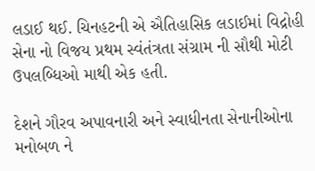લડાઈ થઈ. ચિનહટની એ ઐતિહાસિક લડાઈમાં વિદ્રોહી સેના નો વિજય પ્રથમ સ્વંતંત્રતા સંગ્રામ ની સૌથી મોટી ઉપલબ્ધિઓ માથી એક હતી.

દેશને ગૌરવ અપાવનારી અને સ્વાધીનતા સેનાનીઓના મનોબળ ને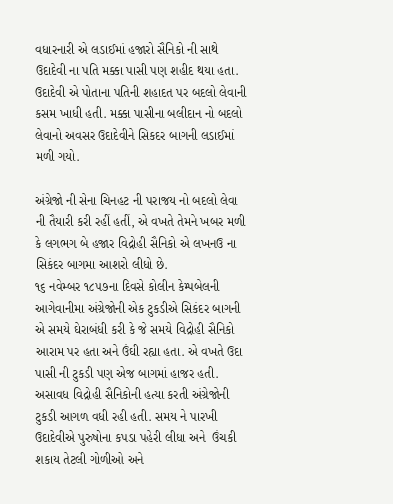વધારનારી એ લડાઈમાં હજારો સૈનિકો ની સાથે ઉદાદેવી ના પતિ મક્કા પાસી પણ શહીદ થયા હતા. ઉદાદેવી એ પોતાના પતિની શહાદત પર બદલો લેવાની કસમ ખાધી હતી. મક્કા પાસીના બલીદાન નો બદલો લેવાનો અવસર ઉદાદેવીને સિકદર બાગની લડાઈમાં મળી ગયો.

અંગ્રેજો ની સેના ચિનહટ ની પરાજય નો બદલો લેવા ની તૈયારી કરી રહીં હતીં, એ વખતે તેમને ખબર મળી કે લગભગ બે હજાર વિદ્રોહી સૈનિકો એ લખનઉ ના સિકંદર બાગમા આશરો લીધો છે.
૧૬ નવેમ્બર ૧૮૫૭ના દિવસે કોલીન કેમ્પબેલની આગેવાનીમા અંગ્રેજોની એક ટુકડીએ સિકંદર બાગની એ સમયે ઘેરાબંધી કરી કે જે સમયે વિદ્રોહી સૈનિકો આરામ પર હતા અને ઉંઘી રહ્યા હતા. એ વખતે ઉદા પાસી ની ટુકડી પણ એજ બાગમાં હાજર હતી. અસાવધ વિદ્રોહી સૈનિકોની હત્યા કરતી અંગ્રેજોની ટુકડી આગળ વધી રહી હતી. સમય ને પારખી ઉદાદેવીએ પુરુષોના કપડા પહેરી લીધા અને  ઉંચકી શકાય તેટલી ગોળીઓ અને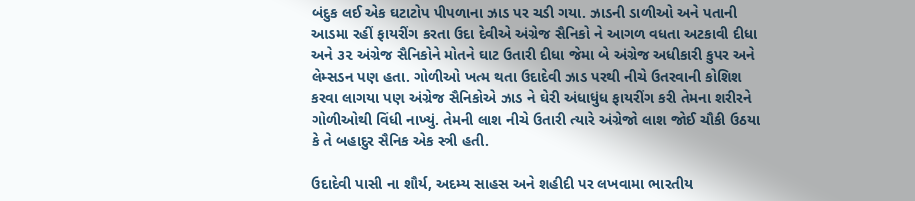બંદુક લઈ એક ઘટાટોપ પીપળાના ઝાડ પર ચડી ગયા. ઝાડની ડાળીઓ અને પતાની આડમા રહીં ફાયરીંગ કરતા ઉદા દેવીએ અંગ્રેજ સૈનિકો ને આગળ વધતા અટકાવી દીધા અને ૩૨ અંગ્રેજ સૈનિકોને મોતને ઘાટ ઉતારી દીધા જેમા બે અંગ્રેજ અધીકારી કુપર અને લેમ્સડન પણ હતા. ગોળીઓ ખત્મ થતા ઉદાદેવી ઝાડ પરથી નીચે ઉતરવાની કોશિશ કરવા લાગયા પણ અંગ્રેજ સૈનિકોએ ઝાડ ને ઘેરી અંધાધુંધ ફાયરીંગ કરી તેમના શરીરને ગોળીઓથી વિંધી નાખ્યું. તેમની લાશ નીચે ઉતારી ત્યારે અંગ્રેજો લાશ જોઈ ચૌકી ઉઠયા કે તે બહાદુર સૈનિક એક સ્ત્રી હતી.

ઉદાદેવી પાસી ના શૌર્ય, અદમ્ય સાહસ અને શહીદી પર લખવામા ભારતીય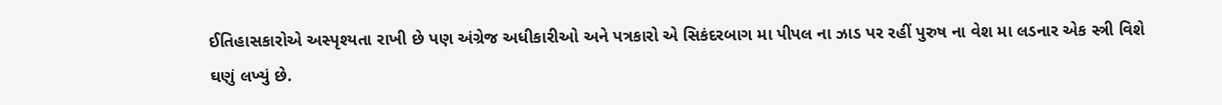ઈતિહાસકારોએ અસ્પૃશ્યતા રાખી છે પણ અંગ્રેજ અધીકારીઓ અને પત્રકારો એ સિકંદરબાગ મા પીપલ ના ઝાડ પર રહીં પુરુષ ના વેશ મા લડનાર એક સ્ત્રી વિશે ઘણું લખ્યું છે.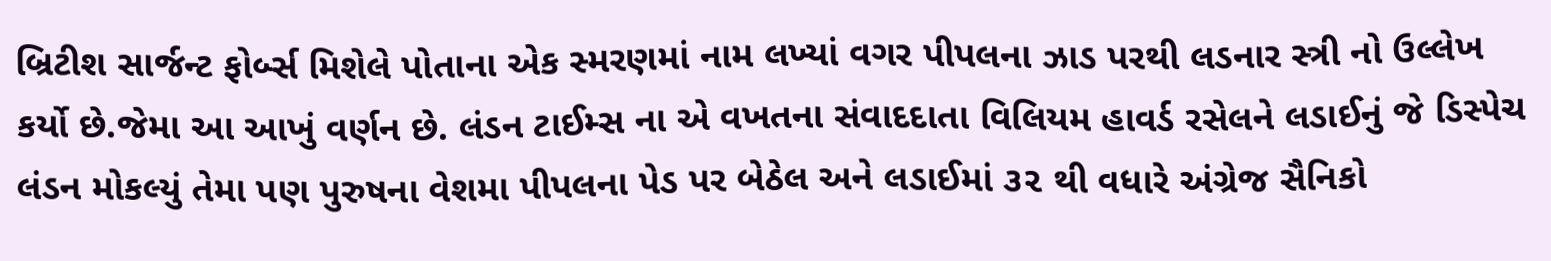બ્રિટીશ સાર્જન્ટ ફોર્બ્સ મિશેલે પોતાના એક સ્મરણમાં નામ લખ્યાં વગર પીપલના ઝાડ પરથી લડનાર સ્ત્રી નો ઉલ્લેખ કર્યો છે.જેમા આ આખું વર્ણન છે. લંડન ટાઈમ્સ ના એ વખતના સંવાદદાતા વિલિયમ હાવર્ડ રસેલને લડાઈનું જે ડિસ્પેચ લંડન મોકલ્યું તેમા પણ પુરુષના વેશમા પીપલના પેડ પર બેઠેલ અને લડાઈમાં ૩૨ થી વધારે અંગ્રેજ સૈનિકો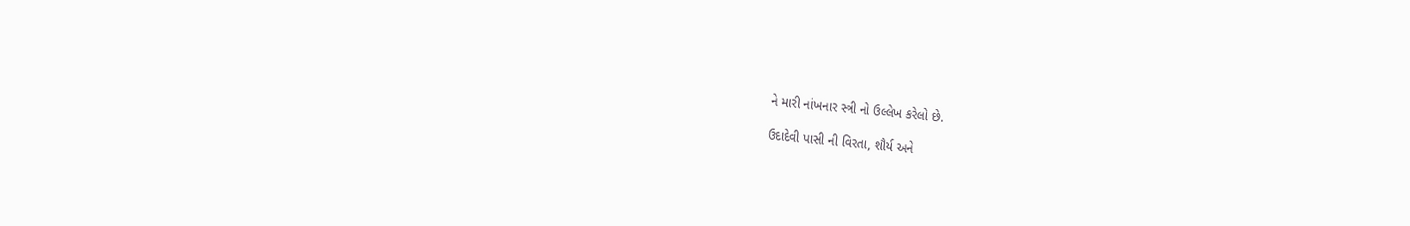ને મારી નાંખનાર સ્ત્રી નો ઉલ્લેખ કરેલો છે.

ઉદાદેવી પાસી ની વિરતા, શૌર્ય અને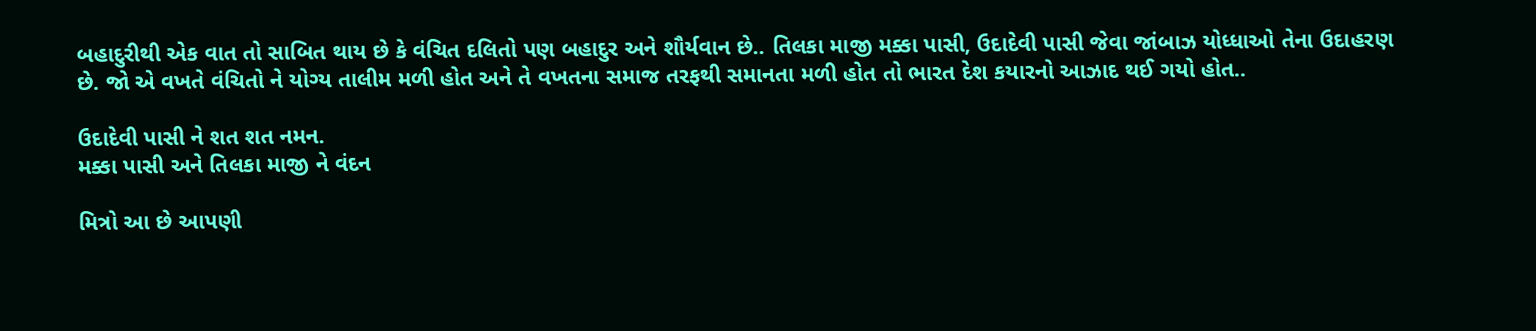બહાદુરીથી એક વાત તો સાબિત થાય છે કે વંચિત દલિતો પણ બહાદુર અને શૌર્યવાન છે.. તિલકા માજી મક્કા પાસી, ઉદાદેવી પાસી જેવા જાંબાઝ યોધ્ધાઓ તેના ઉદાહરણ છે. જો એ વખતે વંચિતો ને યોગ્ય તાલીમ મળી હોત અને તે વખતના સમાજ તરફથી સમાનતા મળી હોત તો ભારત દેશ કયારનો આઝાદ થઈ ગયો હોત..

ઉદાદેવી પાસી ને શત શત નમન.
મક્કા પાસી અને તિલકા માજી ને વંદન

મિત્રો આ છે આપણી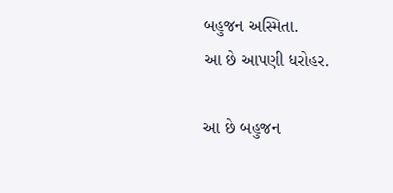બહુજન અસ્મિતા.
આ છે આપણી ધરોહર.

આ છે બહુજન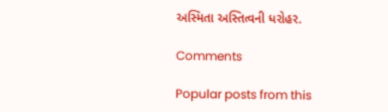અસ્મિતા અસ્તિત્વની ધરોહર.

Comments

Popular posts from this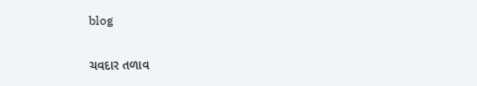blog

ચવદાર તળાવ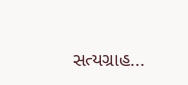સત્યગ્રાહ...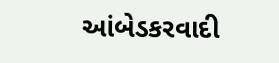આંબેડકરવાદી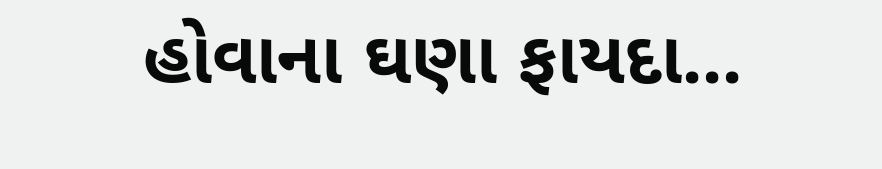હોવાના ઘણા ફાયદા...